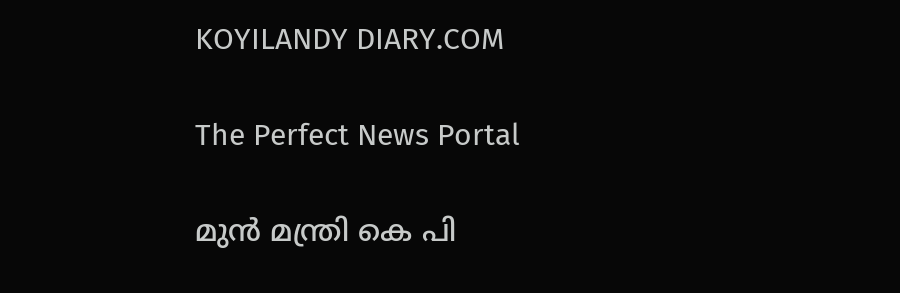KOYILANDY DIARY.COM

The Perfect News Portal

മുന്‍ മന്ത്രി കെ പി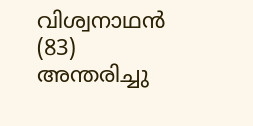വിശ്വനാഥന്‍ (83) അന്തരിച്ചു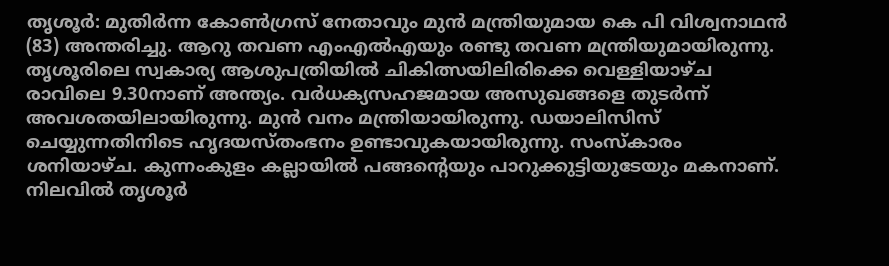തൃശൂര്‍: മുതിര്‍ന്ന കോണ്‍ഗ്രസ് നേതാവും മുന്‍ മന്ത്രിയുമായ കെ പി വിശ്വനാഥന്‍ (83) അന്തരിച്ചു. ആറു തവണ എംഎല്‍എയും രണ്ടു തവണ മന്ത്രിയുമായിരുന്നു. തൃശൂരിലെ സ്വകാര്യ ആശുപത്രിയില്‍ ചികിത്സയിലിരിക്കെ വെള്ളിയാഴ്ച  രാവിലെ 9.30നാണ് അന്ത്യം. വർധക്യസഹജമായ അസുഖങ്ങളെ തുടർന്ന് അവശതയിലായിരുന്നു. മുൻ വനം മന്ത്രിയായിരുന്നു. ഡയാലിസിസ് ചെയ്യുന്നതിനിടെ ഹൃദയസ്തംഭനം ഉണ്ടാവുകയായിരുന്നു. സംസ്‌കാരം ശനിയാഴ്ച. കുന്നംകുളം കല്ലായില്‍ പങ്ങന്റെയും പാറുക്കുട്ടിയുടേയും മകനാണ്. നിലവില്‍ തൃശൂര്‍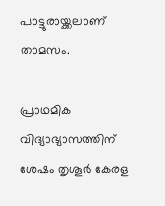പാട്ടുരായ്ക്കലാണ് താമസം.

പ്രാഥമിക വിദ്യാഭ്യാസത്തിന് ശേഷം തൃശൂര്‍ കേരള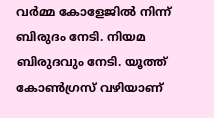വര്‍മ്മ കോളേജില്‍ നിന്ന് ബിരുദം നേടി. നിയമ ബിരുദവും നേടി. യൂത്ത് കോണ്‍ഗ്രസ് വഴിയാണ്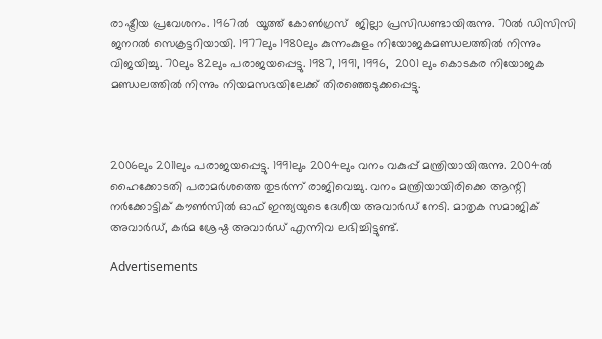രാഷ്ട്രീയ പ്രവേശനം. 1967ല്‍  യൂത്ത് കോണ്‍ഗ്രസ്  ജില്ലാ പ്രസിഡണ്ടായിരുന്നു. 70ല്‍ ഡിസിസി ജനറല്‍ സെക്രട്ടറിയായി. 1977ലും 1980ലും കുന്നംകുളം നിയോജകമണ്ഡലത്തില്‍ നിന്നും വിജയിച്ചു. 70ലും 82ലും പരാജയപ്പെട്ടു. 1987, 1991, 1996,  2001 ലും കൊടകര നിയോജക മണ്ഡലത്തില്‍ നിന്നും നിയമസഭയിലേക്ക് തിരഞ്ഞെടുക്കപ്പെട്ടു.



2006ലും 2011ലും പരാജയപ്പെട്ടു. 1991ലും 2004ലും വനം വകുപ്പ് മന്ത്രിയായിരുന്നു. 2004ല്‍ ഹൈക്കോടതി പരാമര്‍ശത്തെ തുടര്‍ന്ന് രാജിവെച്ചു. വനം മന്ത്രിയായിരിക്കെ ആന്റി നര്‍ക്കോട്ടിക് കൗണ്‍സില്‍ ഓഫ് ഇന്ത്യയുടെ ദേശീയ അവാര്‍ഡ് നേടി. മാതൃക സമാജിക് അവാര്‍ഡ്, കര്‍മ ശ്രേഷ്ഠ അവാര്‍ഡ് എന്നിവ ലഭിച്ചിട്ടുണ്ട്.

Advertisements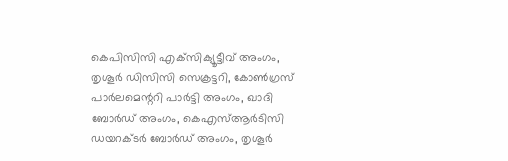കെപിസിസി എക്‌സിക്യൂട്ടീവ് അംഗം, തൃശൂര്‍ ഡിസിസി സെക്രട്ടറി, കോണ്‍ഗ്രസ് പാര്‍ലമെന്ററി പാര്‍ട്ടി അംഗം, ഖാദി ബോര്‍ഡ് അംഗം, കെഎസ്ആര്‍ടിസി ഡയറക്ടര്‍ ബോര്‍ഡ് അംഗം, തൃശൂര്‍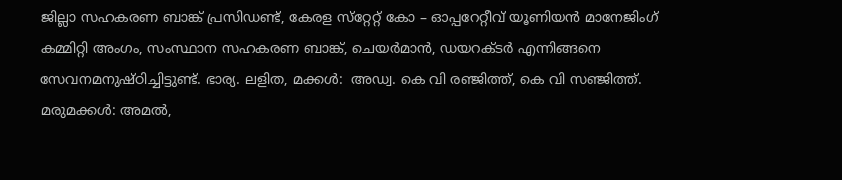ജില്ലാ സഹകരണ ബാങ്ക് പ്രസിഡണ്ട്, കേരള സ്‌റ്റേറ്റ് കോ – ഓപ്പറേറ്റീവ് യൂണിയന്‍ മാനേജിംഗ് കമ്മിറ്റി അംഗം, സംസ്ഥാന സഹകരണ ബാങ്ക്, ചെയര്‍മാന്‍, ഡയറക്ടര്‍ എന്നിങ്ങനെ സേവനമനുഷ്ഠിച്ചിട്ടുണ്ട്. ഭാര്യ. ലളിത, മക്കള്‍:  അഡ്വ. കെ വി രഞ്ജിത്ത്, കെ വി സഞ്ജിത്ത്. മരുമക്കള്‍: അമല്‍,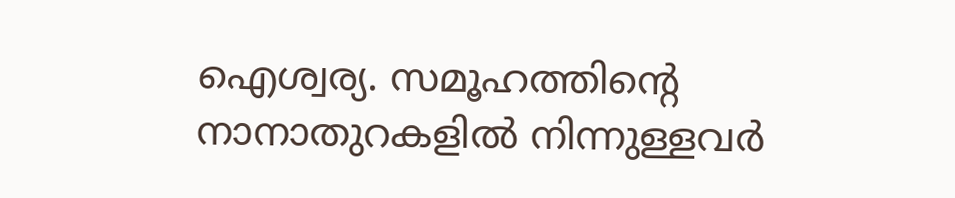ഐശ്വര്യ. സമൂഹത്തിന്റെ നാനാതുറകളില്‍ നിന്നുള്ളവര്‍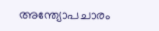അന്ത്യോപചാരം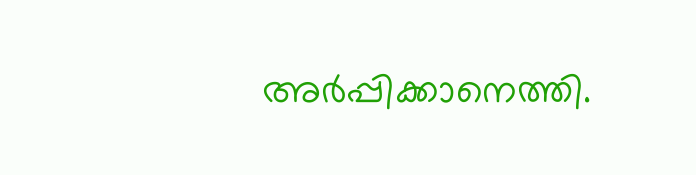അര്‍പ്പിക്കാനെത്തി.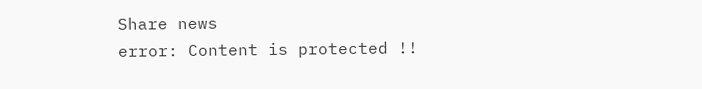Share news
error: Content is protected !!